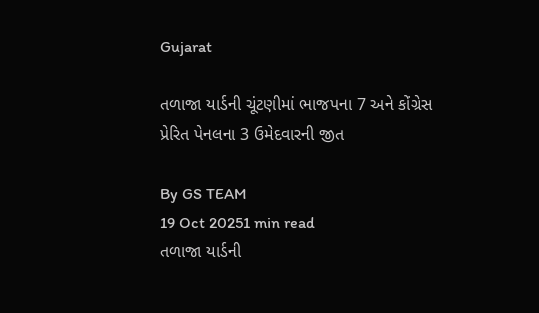Gujarat

તળાજા યાર્ડની ચૂંટણીમાં ભાજપના 7 અને કોંગ્રેસ પ્રેરિત પેનલના 3 ઉમેદવારની જીત

By GS TEAM
19 Oct 20251 min read
તળાજા યાર્ડની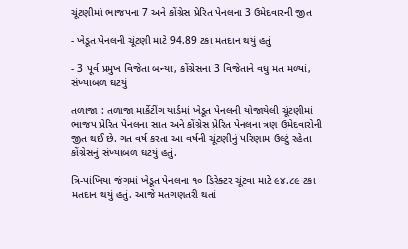ચૂંટણીમાં ભાજપના 7 અને કોંગ્રેસ પ્રેરિત પેનલના 3 ઉમેદવારની જીત

- ખેડૂત પેનલની ચૂંટણી માટે 94.89 ટકા મતદાન થયું હતું

- 3 પૂર્વ પ્રમુખ વિજેતા બન્યા, કોંગ્રેસના 3 વિજેતાને વધુ મત મળ્યાં, સંખ્યાબળ ઘટયું

તળાજા : તળાજા માર્કેટીંગ યાર્ડમાં ખેડૂત પેનલની યોજાયેલી ચૂંટણીમાં ભાજપ પ્રેરિત પેનલના સાત અને કોંગ્રેસ પ્રેરિત પેનલના ત્રણ ઉમેદવારોની જીત થઈ છે. ગત વર્ષ કરતા આ વર્ષની ચૂંટણીનું પરિણામ ઉલ્ટું રહેતા કોંગ્રેસનું સંખ્યાબળ ઘટયું હતું.

ત્રિ-પાંખિયા જંગમાં ખેડૂત પેનલના ૧૦ ડિરેક્ટર ચૂંટવા માટે ૯૪.૮૯ ટકા મતદાન થયું હતું. આજે મતગણતરી થતાં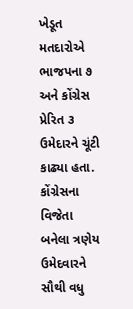ખેડૂત મતદારોએ ભાજપના ૭ અને કોંગ્રેસ પ્રેરિત ૩ ઉમેદારને ચૂંટી કાઢ્યા હતા. કોંગ્રેસના વિજેતા બનેલા ત્રણેય ઉમેદવારને સૌથી વધુ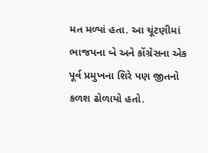મત મળ્યાં હતા. આ ચૂંટણીમાં ભાજપના બે અને કોંગ્રેસના એક પૂર્વ પ્રમુખના શિરે પણ જીતનો કળશ ઢોળાયો હતો.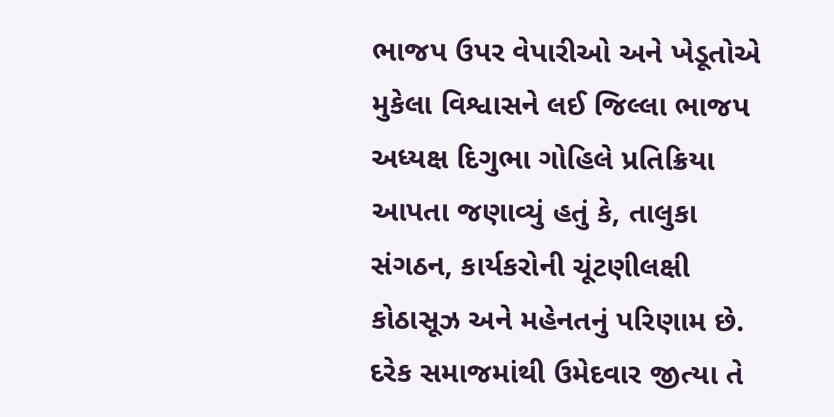ભાજપ ઉપર વેપારીઓ અને ખેડૂતોએ મુકેલા વિશ્વાસને લઈ જિલ્લા ભાજપ અધ્યક્ષ દિગુભા ગોહિલે પ્રતિક્રિયા આપતા જણાવ્યું હતું કે, તાલુકા સંગઠન, કાર્યકરોની ચૂંટણીલક્ષી કોઠાસૂઝ અને મહેનતનું પરિણામ છે. દરેક સમાજમાંથી ઉમેદવાર જીત્યા તે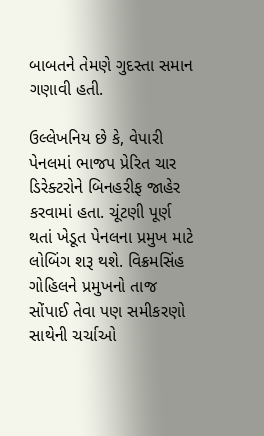બાબતને તેમણે ગુદસ્તા સમાન ગણાવી હતી.

ઉલ્લેખનિય છે કે, વેપારી પેનલમાં ભાજપ પ્રેરિત ચાર ડિરેક્ટરોને બિનહરીફ જાહેર કરવામાં હતા. ચૂંટણી પૂર્ણ થતાં ખેડૂત પેનલના પ્રમુખ માટે લોબિંગ શરૂ થશે. વિક્રમસિંહ ગોહિલને પ્રમુખનો તાજ સોંપાઈ તેવા પણ સમીકરણો સાથેની ચર્ચાઓ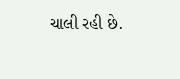ચાલી રહી છે.